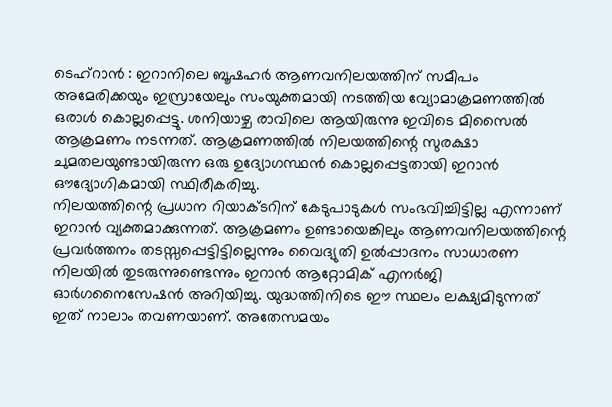ടെഹ്റാൻ : ഇറാനിലെ ബൂഷഹർ ആണവനിലയത്തിന് സമീപം അമേരിക്കയും ഇസ്രായേലും സംയുക്തമായി നടത്തിയ വ്യോമാക്രമണത്തിൽ ഒരാൾ കൊല്ലപ്പെട്ടു. ശനിയാഴ്ച രാവിലെ ആയിരുന്നു ഇവിടെ മിസൈൽ ആക്രമണം നടന്നത്. ആക്രമണത്തിൽ നിലയത്തിന്റെ സുരക്ഷാ ചുമതലയുണ്ടായിരുന്ന ഒരു ഉദ്യോഗസ്ഥൻ കൊല്ലപ്പെട്ടതായി ഇറാൻ ഔദ്യോഗികമായി സ്ഥിരീകരിച്ചു.
നിലയത്തിന്റെ പ്രധാന റിയാക്ടറിന് കേടുപാടുകൾ സംഭവിച്ചിട്ടില്ല എന്നാണ് ഇറാൻ വ്യക്തമാക്കുന്നത്. ആക്രമണം ഉണ്ടായെങ്കിലും ആണവനിലയത്തിന്റെ പ്രവർത്തനം തടസ്സപ്പെട്ടിട്ടില്ലെന്നും വൈദ്യുതി ഉൽപ്പാദനം സാധാരണ നിലയിൽ തുടരുന്നുണ്ടെന്നും ഇറാൻ ആറ്റോമിക് എനർജി ഓർഗനൈസേഷൻ അറിയിച്ചു. യുദ്ധത്തിനിടെ ഈ സ്ഥലം ലക്ഷ്യമിടുന്നത് ഇത് നാലാം തവണയാണ്. അതേസമയം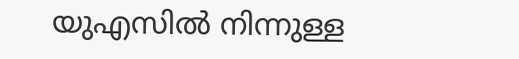യുഎസിൽ നിന്നുള്ള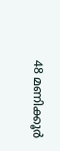48 മണിക്കൂർ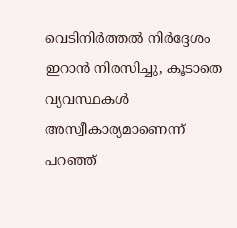വെടിനിർത്തൽ നിർദ്ദേശം ഇറാൻ നിരസിച്ചു, കൂടാതെ വ്യവസ്ഥകൾ അസ്വീകാര്യമാണെന്ന് പറഞ്ഞ്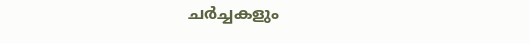ചർച്ചകളും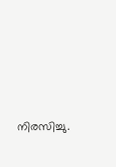നിരസിച്ചു.